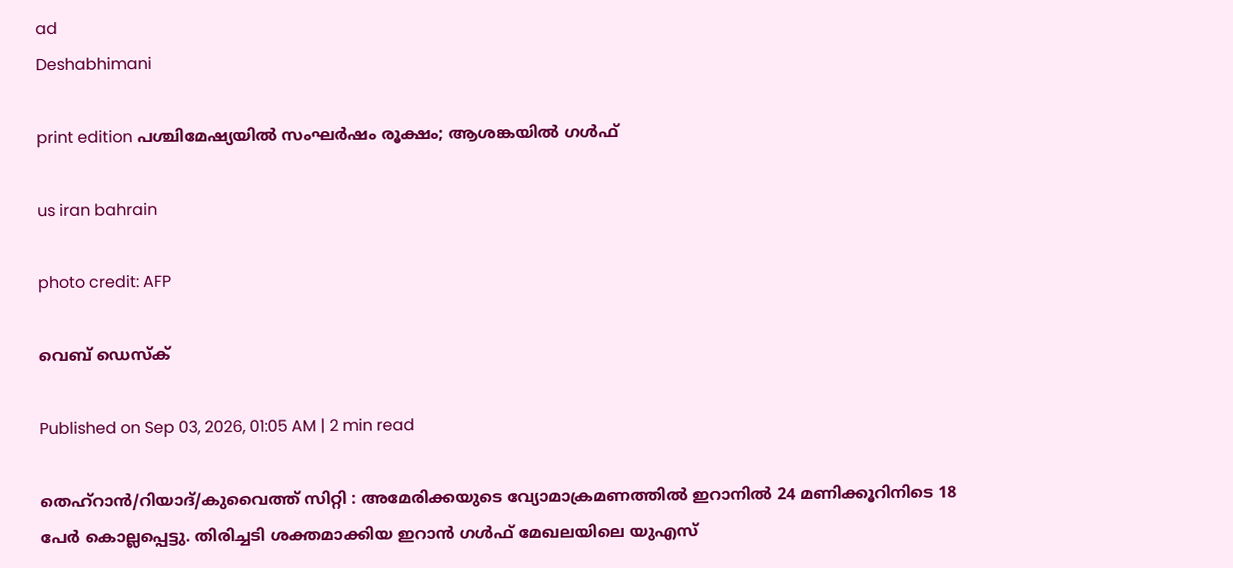ad
Deshabhimani

print edition പശ്ചിമേഷ്യയിൽ സംഘർഷം രൂക്ഷം; ആശങ്കയിൽ ഗൾഫ്‌

us iran bahrain

photo credit: AFP

വെബ് ഡെസ്ക്

Published on Sep 03, 2026, 01:05 AM | 2 min read

തെഹ്‌റാൻ/റിയാദ്‌/കുവൈത്ത്‌ സിറ്റി : അമേരിക്കയുടെ വ്യോമാക്രമണത്തിൽ ഇറാനിൽ 24 മണിക്കൂറിനിടെ 18 പേർ കൊല്ലപ്പെട്ടു. തിരിച്ചടി ശക്തമാക്കിയ ഇറാൻ ഗൾഫ് മേഖലയിലെ യുഎസ്‌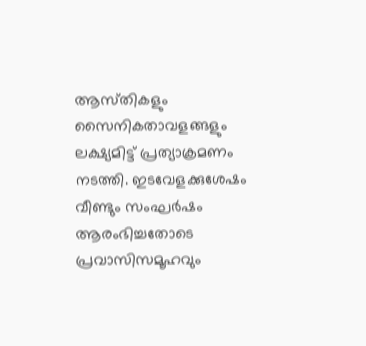ആസ്‌തികളും സൈനികതാവളങ്ങളും ലക്ഷ്യമിട്ട്‌ പ്രത്യാക്രമണം നടത്തി. ഇടവേളക്കുശേഷം വീണ്ടും സംഘർഷം ആരംഭിച്ചതോടെ പ്രവാസിസമൂഹവും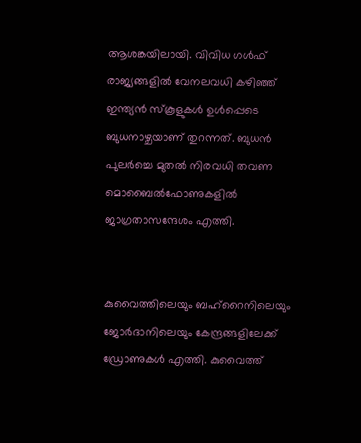ആശങ്കയിലായി. വിവിധ ഗൾഫ് രാജ്യങ്ങളിൽ വേനലവധി കഴിഞ്ഞ് ഇന്ത്യൻ സ്‌കൂളുകൾ ഉൾപ്പെടെ ബുധനാഴ്ചയാണ് തുറന്നത്. ബുധൻ പുലർച്ചെ മുതൽ നിരവധി തവണ മൊബൈൽഫോണുകളിൽ ജാഗ്രതാസന്ദേശം എത്തി.


കുവൈത്തിലെയും ബഹ്‌റൈനിലെയും ജോർദാനിലെയും കേന്ദ്രങ്ങളിലേക്ക്‌ ഡ്രോണുകൾ എത്തി. കുവൈത്ത്‌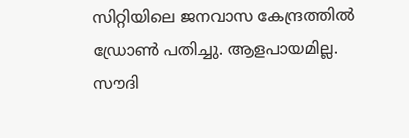സിറ്റിയിലെ ജനവാസ കേന്ദ്രത്തിൽ ഡ്രോൺ പതിച്ചു. ആളപായമില്ല. സൗദി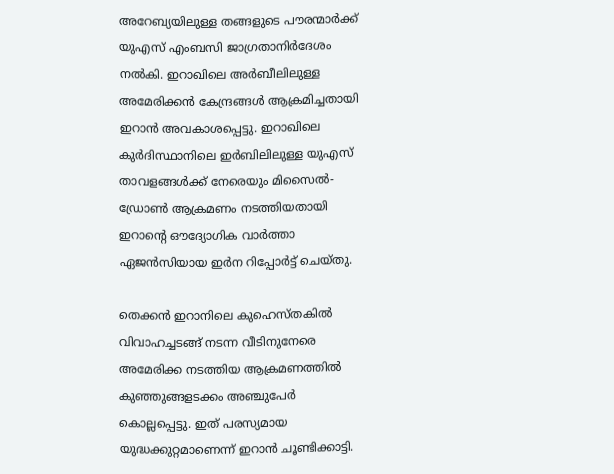അറേബ്യയിലുള്ള തങ്ങളുടെ പൗരന്മാർക്ക് യുഎസ്‌ എംബസി ജാഗ്രതാനിർദേശം നൽകി. ഇറാഖിലെ അർബീലിലുള്ള അമേരിക്കൻ കേന്ദ്രങ്ങൾ ആക്രമിച്ചതായി ഇറാൻ അവകാശപ്പെട്ടു. ഇറാഖിലെ കുർദിസ്ഥാനിലെ ഇർബിലിലുള്ള യുഎസ് താവളങ്ങൾക്ക് നേരെയും മിസൈൽ-ഡ്രോൺ ആക്രമണം നടത്തിയതായി ഇറാന്റെ ഔദ്യോഗിക വാർത്താ ഏജൻസിയായ ഇർന റിപ്പോർട്ട് ചെയ്തു.

തെക്കൻ ഇറാനിലെ കുഹെസ്‌തകിൽ വിവാഹച്ചടങ്ങ് നടന്ന വീടിനുനേരെ അമേരിക്ക നടത്തിയ ആക്രമണത്തിൽ കുഞ്ഞുങ്ങളടക്കം അഞ്ചുപേർ കൊല്ലപ്പെട്ടു. ഇത് പരസ്യമായ യുദ്ധക്കുറ്റമാണെന്ന് ഇറാൻ ചൂണ്ടിക്കാട്ടി.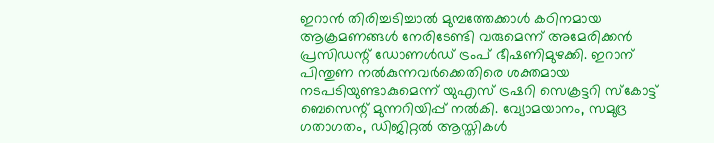ഇറാൻ തിരിച്ചടിച്ചാൽ മുമ്പത്തേക്കാൾ കഠിനമായ ആക്രമണങ്ങൾ നേരിടേണ്ടി വരുമെന്ന് അമേരിക്കൻ പ്രസിഡന്റ് ഡോണൾഡ് ട്രംപ് ഭീഷണിമുഴക്കി. ഇറാന് പിന്തുണ നൽകുന്നവർക്കെതിരെ ശക്തമായ നടപടിയുണ്ടാകുമെന്ന് യുഎസ്‌ ട്രഷറി സെക്രട്ടറി സ്‌കോട്ട് ബെസെന്റ് മുന്നറിയിപ്പ് നൽകി. വ്യോമയാനം, സമുദ്ര ഗതാഗതം, ഡിജിറ്റൽ ആസ്തികൾ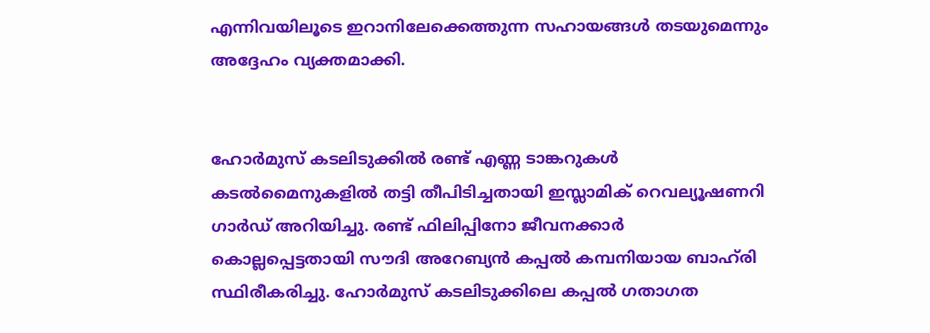എന്നിവയിലൂടെ ഇറാനിലേക്കെത്തുന്ന സഹായങ്ങൾ തടയുമെന്നും അദ്ദേഹം വ്യക്തമാക്കി.


ഹോർമുസ് കടലിടുക്കിൽ രണ്ട് എണ്ണ ടാങ്കറുകൾ കടൽമൈനുകളിൽ തട്ടി തീപിടിച്ചതായി ഇസ്ലാമിക് റെവല്യൂഷണറി ഗാർഡ് അറിയിച്ചു. രണ്ട് ഫിലിപ്പിനോ ജീവനക്കാർ കൊല്ലപ്പെട്ടതായി സൗദി അറേബ്യൻ കപ്പൽ കമ്പനിയായ ബാഹ്‌രി സ്ഥിരീകരിച്ചു. ഹോർമുസ് കടലിടുക്കിലെ കപ്പൽ ഗതാഗത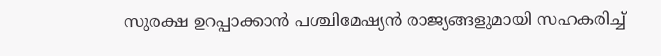സുരക്ഷ ഉറപ്പാക്കാൻ പശ്ചിമേഷ്യൻ രാജ്യങ്ങളുമായി സഹകരിച്ച്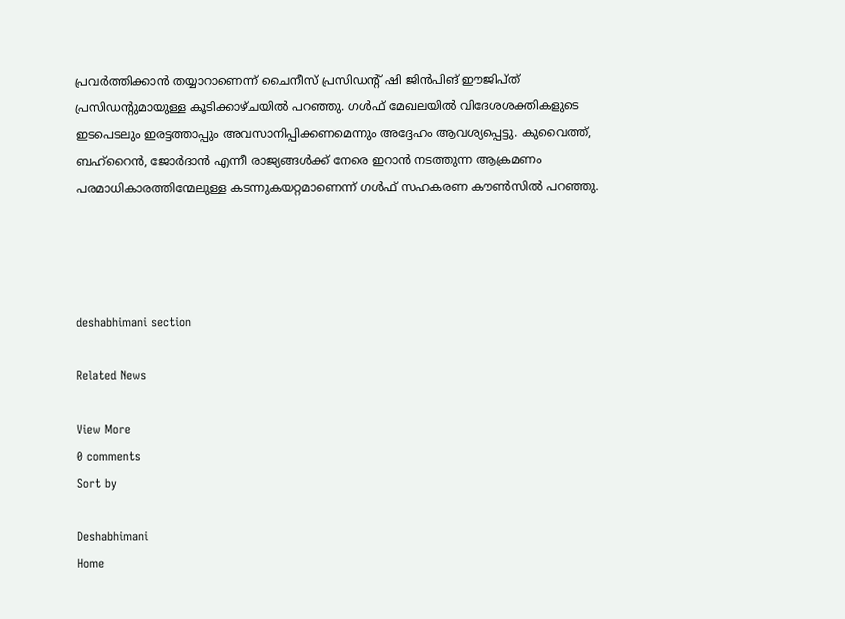പ്രവർത്തിക്കാൻ തയ്യാറാണെന്ന് ചൈനീസ് പ്രസിഡന്റ് ഷി ജിൻപിങ് ഈജിപ്ത് പ്രസിഡന്റുമായുള്ള കൂടിക്കാഴ്ചയിൽ പറഞ്ഞു. ഗൾഫ് മേഖലയിൽ വിദേശശക്തികളുടെ ഇടപെടലും ഇരട്ടത്താപ്പും അവസാനിപ്പിക്കണമെന്നും അദ്ദേഹം ആവശ്യപ്പെട്ടു. കുവൈത്ത്‌, ബഹ്‌റൈൻ, ജോർദാൻ എന്നീ രാജ്യങ്ങൾക്ക് നേരെ ഇറാൻ നടത്തുന്ന ആക്രമണം പരമാധികാരത്തിന്മേലുള്ള കടന്നുകയറ്റമാണെന്ന് ഗൾഫ് സഹകരണ കൗൺസിൽ പറഞ്ഞു.




deshabhimani section

Related News

View More
0 comments
Sort by

Deshabhimani
Home